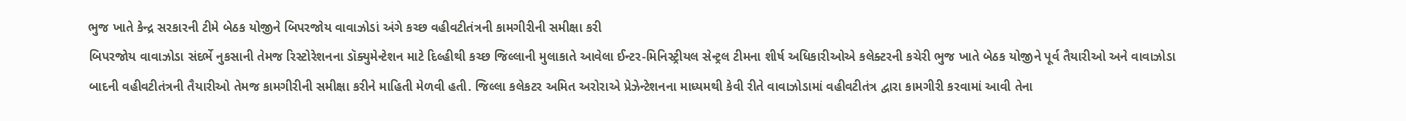ભુજ ખાતે કેન્દ્ર સરકારની ટીમે બેઠક યોજીને બિપરજોય વાવાઝોડાં અંગે કચ્છ વહીવટીતંત્રની કામગીરીની સમીક્ષા કરી
બિપરજોય વાવાઝોડા સંદર્ભે નુકસાની તેમજ રિસ્ટોરેશનના ડૉક્યુમેન્ટેશન માટે દિલ્હીથી કચ્છ જિલ્લાની મુલાકાતે આવેલા ઈન્ટર-મિનિસ્ટ્રીયલ સેન્ટ્રલ ટીમના શીર્ષ અધિકારીઓએ કલેક્ટરની કચેરી ભુજ ખાતે બેઠક યોજીને પૂર્વ તૈયારીઓ અને વાવાઝોડા બાદની વહીવટીતંત્રની તૈયારીઓ તેમજ કામગીરીની સમીક્ષા કરીને માહિતી મેળવી હતી. જિલ્લા કલેકટર અમિત અરોરાએ પ્રેઝેન્ટેશનના માધ્યમથી કેવી રીતે વાવાઝોડામાં વહીવટીતંત્ર દ્વારા કામગીરી કરવામાં આવી તેના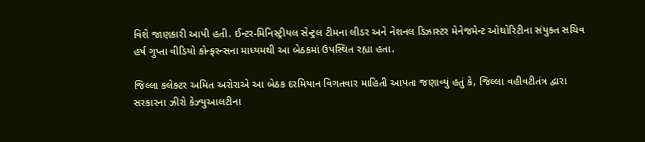વિશે જાણકારી આપી હતી. ઈન્ટર-મિનિસ્ટ્રીયલ સેન્ટ્રલ ટીમના લીડર અને નેશનલ ડિઝાસ્ટર મેનેજમેન્ટ ઓથોરિટીના સંયુક્ત સચિવ હર્ષ ગુપ્તા વીડિયો કોન્ફરન્સના માધ્યમથી આ બેઠકમાં ઉપસ્થિત રહ્યા હતા.

જિલ્લા કલેક્ટર અમિત અરોરાએ આ બેઠક દરમિયાન વિગતવાર માહિતી આપતા જણાવ્યું હતું કે, જિલ્લા વહીવટીતંત્ર દ્વારા સરકારના ઝીરો કેઝ્યુઆલટીના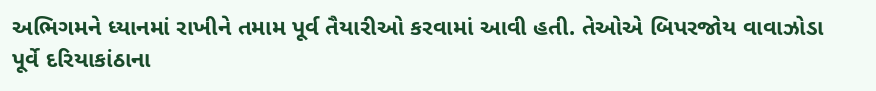અભિગમને ધ્યાનમાં રાખીને તમામ પૂર્વ તૈયારીઓ કરવામાં આવી હતી. તેઓએ બિપરજોય વાવાઝોડા પૂર્વે દરિયાકાંઠાના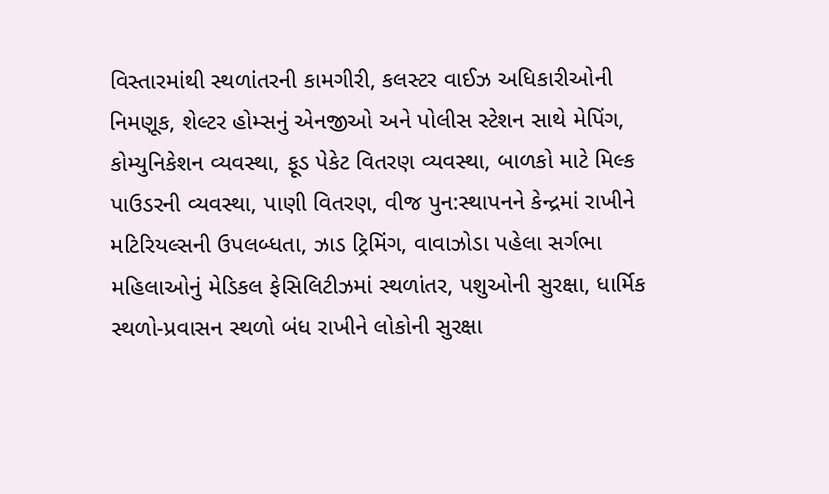વિસ્તારમાંથી સ્થળાંતરની કામગીરી, કલસ્ટર વાઈઝ અધિકારીઓની નિમણૂક, શેલ્ટર હોમ્સનું એનજીઓ અને પોલીસ સ્ટેશન સાથે મેપિંગ, કોમ્યુનિકેશન વ્યવસ્થા, ફૂડ પેકેટ વિતરણ વ્યવસ્થા, બાળકો માટે મિલ્ક પાઉડરની વ્યવસ્થા, પાણી વિતરણ, વીજ પુન:સ્થાપનને કેન્દ્રમાં રાખીને મટિરિયલ્સની ઉપલબ્ધતા, ઝાડ ટ્રિમિંગ, વાવાઝોડા પહેલા સર્ગભા મહિલાઓનું મેડિકલ ફેસિલિટીઝમાં સ્થળાંતર, પશુઓની સુરક્ષા, ધાર્મિક સ્થળો-પ્રવાસન સ્થળો બંધ રાખીને લોકોની સુરક્ષા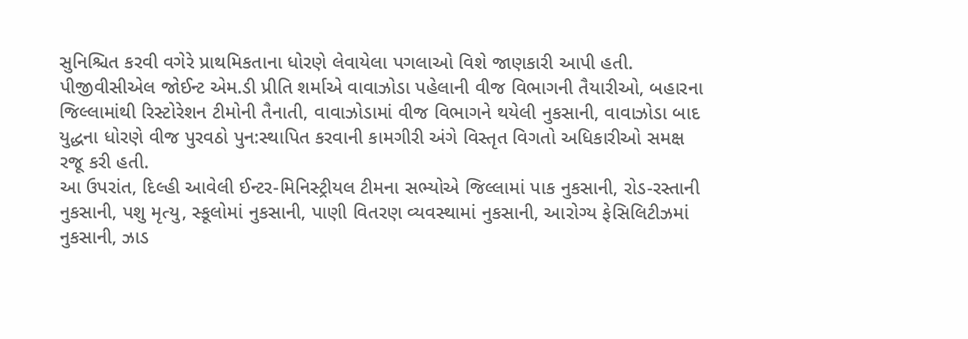સુનિશ્ચિત કરવી વગેરે પ્રાથમિકતાના ધોરણે લેવાયેલા પગલાઓ વિશે જાણકારી આપી હતી.
પીજીવીસીએલ જોઈન્ટ એમ.ડી પ્રીતિ શર્માએ વાવાઝોડા પહેલાની વીજ વિભાગની તૈયારીઓ, બહારના જિલ્લામાંથી રિસ્ટોરેશન ટીમોની તૈનાતી, વાવાઝોડામાં વીજ વિભાગને થયેલી નુકસાની, વાવાઝોડા બાદ યુદ્ધના ધોરણે વીજ પુરવઠો પુન:સ્થાપિત કરવાની કામગીરી અંગે વિસ્તૃત વિગતો અધિકારીઓ સમક્ષ રજૂ કરી હતી.
આ ઉપરાંત, દિલ્હી આવેલી ઈન્ટર-મિનિસ્ટ્રીયલ ટીમના સભ્યોએ જિલ્લામાં પાક નુકસાની, રોડ-રસ્તાની નુકસાની, પશુ મૃત્યુ, સ્કૂલોમાં નુકસાની, પાણી વિતરણ વ્યવસ્થામાં નુકસાની, આરોગ્ય ફેસિલિટીઝમાં નુકસાની, ઝાડ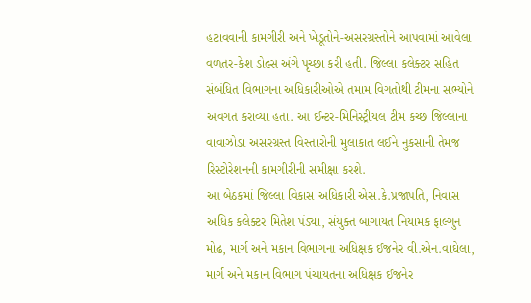હટાવવાની કામગીરી અને ખેડૂતોને-અસરગ્રસ્તોને આપવામાં આવેલા વળતર-કેશ ડોલ્સ અંગે પૃચ્છા કરી હતી. જિલ્લા કલેક્ટર સહિત સંબંધિત વિભાગના અધિકારીઓએ તમામ વિગતોથી ટીમના સભ્યોને અવગત કરાવ્યા હતા. આ ઈન્ટર-મિનિસ્ટ્રીયલ ટીમ કચ્છ જિલ્લાના વાવાઝોડા અસરગ્રસ્ત વિસ્તારોની મુલાકાત લઈને નુકસાની તેમજ રિસ્ટોરેશનની કામગીરીની સમીક્ષા કરશે.
આ બેઠકમાં જિલ્લા વિકાસ અધિકારી એસ.કે.પ્રજાપતિ, નિવાસ અધિક કલેક્ટર મિતેશ પંડ્યા, સંયુક્ત બાગાયત નિયામક ફાલ્ગુન મોઢ, માર્ગ અને મકાન વિભાગના અધિક્ષક ઈજનેર વી.એન.વાઘેલા, માર્ગ અને મકાન વિભાગ પંચાયતના અધિક્ષક ઈજનેર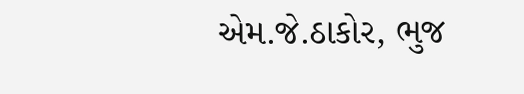એમ.જે.ઠાકોર, ભુજ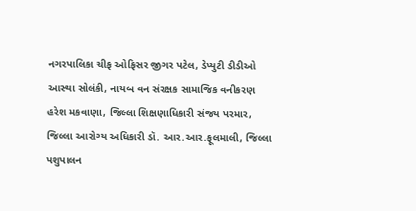નગરપાલિકા ચીફ ઓફિસર જીગર પટેલ, ડેપ્યુટી ડીડીઓ આસ્થા સોલંકી, નાયબ વન સંરક્ષક સામાજિક વનીકરણ હરેશ મકવાણા, જિલ્લા શિક્ષણાધિકારી સંજય પરમાર, જિલ્લા આરોગ્ય અધિકારી ડૉ. આર.આર.ફૂલમાલી, જિલ્લા પશુપાલન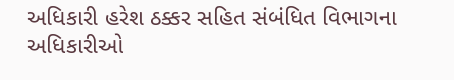અધિકારી હરેશ ઠક્કર સહિત સંબંધિત વિભાગના અધિકારીઓ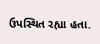ઉપસ્થિત રહ્યા હતા.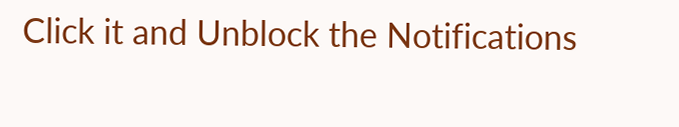Click it and Unblock the Notifications